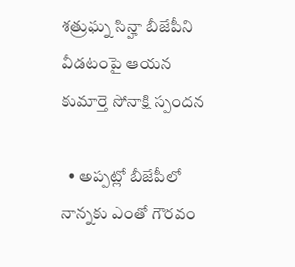శత్రుఘ్న సిన్హా బీజేపీని వీడటంపై ఆయన కుమార్తె సోనాక్షి స్పందన

  • అప్పట్లో బీజేపీలో నాన్నకు ఎంతో గౌరవం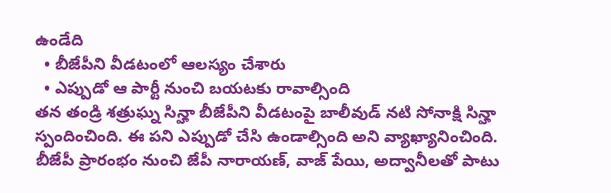ఉండేది
  • బీజేపీని వీడటంలో ఆలస్యం చేశారు
  • ఎప్పుడో ఆ పార్టీ నుంచి బయటకు రావాల్సింది
తన తండ్రి శత్రుఘ్న సిన్హా బీజేపీని వీడటంపై బాలీవుడ్ నటి సోనాక్షి సిన్హా స్పందించింది. ఈ పని ఎప్పుడో చేసి ఉండాల్సింది అని వ్యాఖ్యానించింది. బీజేపీ ప్రారంభం నుంచి జేపీ నారాయణ్, వాజ్ పేయి, అద్వానీలతో పాటు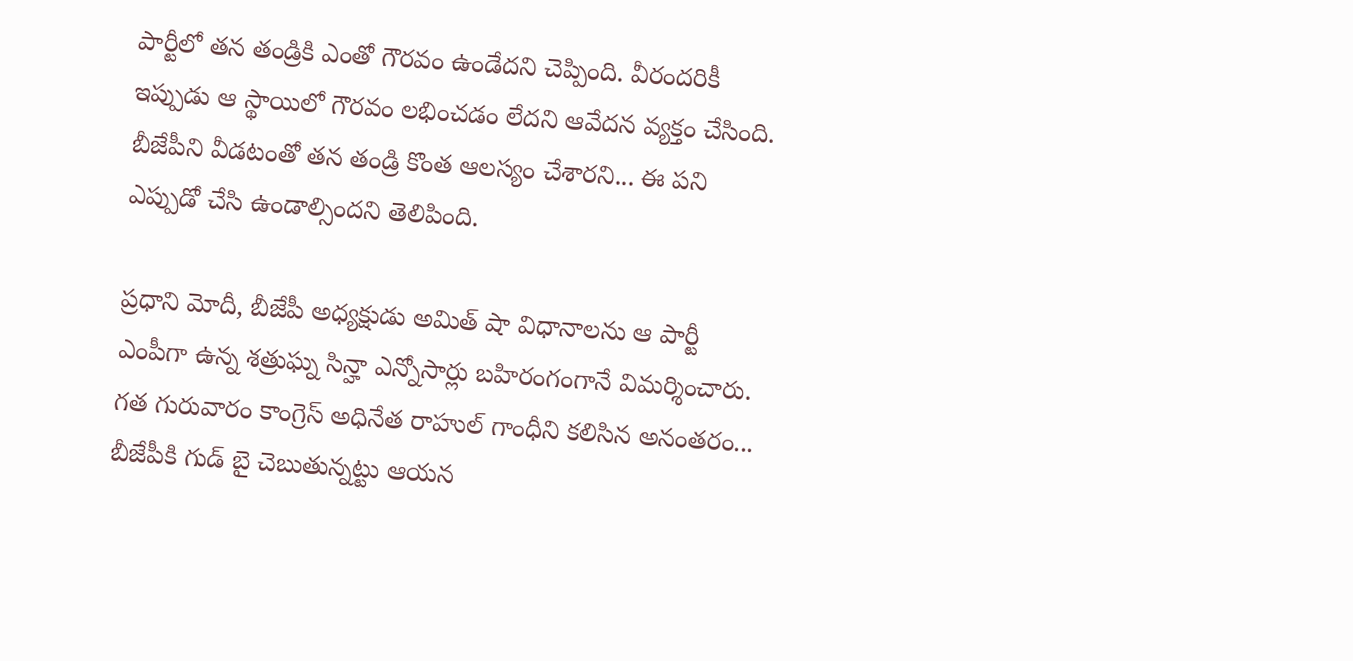పార్టీలో తన తండ్రికి ఎంతో గౌరవం ఉండేదని చెప్పింది. వీరందరికీ ఇప్పుడు ఆ స్థాయిలో గౌరవం లభించడం లేదని ఆవేదన వ్యక్తం చేసింది. బీజేపీని వీడటంతో తన తండ్రి కొంత ఆలస్యం చేశారని... ఈ పని ఎప్పుడో చేసి ఉండాల్సిందని తెలిపింది.

ప్రధాని మోదీ, బీజేపీ అధ్యక్షుడు అమిత్ షా విధానాలను ఆ పార్టీ ఎంపీగా ఉన్న శత్రుఘ్న సిన్హా ఎన్నోసార్లు బహిరంగంగానే విమర్శించారు. గత గురువారం కాంగ్రెస్ అధినేత రాహుల్ గాంధీని కలిసిన అనంతరం... బీజేపీకి గుడ్ బై చెబుతున్నట్టు ఆయన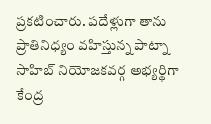ప్రకటించారు. పదేళ్లుగా తాను ప్రాతినిధ్యం వహిస్తున్న పాట్నా సాహిబ్ నియోజకవర్గ అభ్యర్థిగా కేంద్ర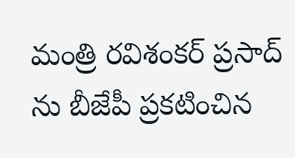మంత్రి రవిశంకర్ ప్రసాద్ ను బీజేపీ ప్రకటించిన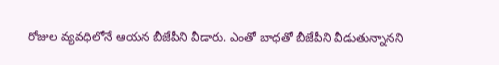రోజుల వ్యవధిలోనే ఆయన బీజేపీని వీడారు. ఎంతో బాధతో బీజేపీని వీడుతున్నానని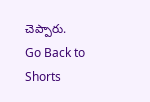చెప్పారు.
Go Back to Shorts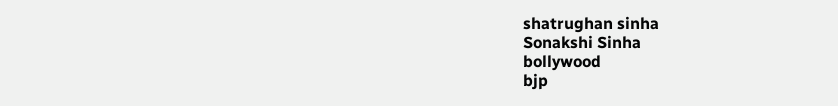shatrughan sinha
Sonakshi Sinha
bollywood
bjp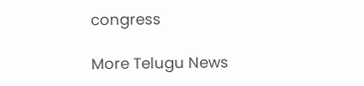congress

More Telugu News